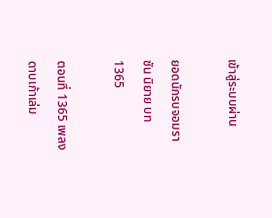เข้าสู่ระบบผ่าน

ยอดนักรบจอมราชัน นิยาย บท 1365

ตอนที่ 1365 เพลงดาบเก้าเล่ม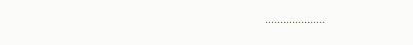………………..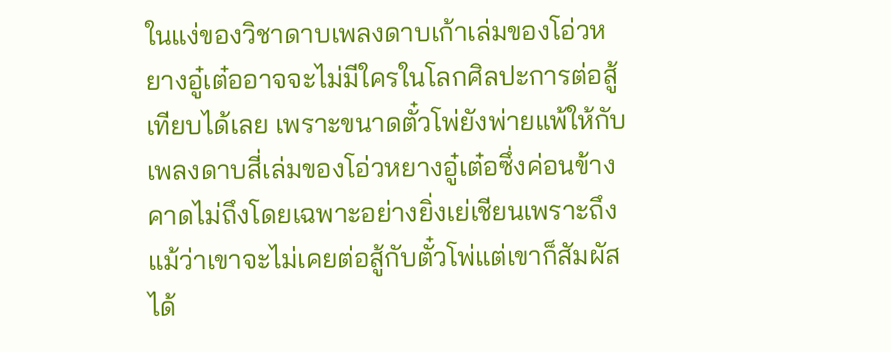ในแง่ของวิชาดาบเพลงดาบเก้าเล่มของโอ่วหยางอู๋เต๋ออาจจะไม่มีใครในโลกศิลปะการต่อสู้เทียบได้เลย เพราะขนาดตั๋วโพ่ยังพ่ายแพ้ให้กับเพลงดาบสี่เล่มของโอ่วหยางอู๋เต๋อซึ่งค่อนข้างคาดไม่ถึงโดยเฉพาะอย่างยิ่งเย่เชียนเพราะถึงแม้ว่าเขาจะไม่เคยต่อสู้กับตั๋วโพ่แต่เขาก็สัมผัสได้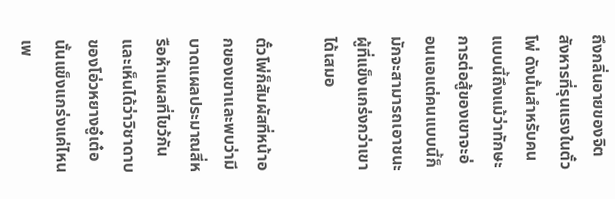ถึงกลิ่นอายของจิตสังหารที่รุนแรงในตั๋วโพ่ ดังนั้นสำหรับคนแบบนี้ถึงแม้ว่าทักษะการต่อสู้ของเขาจะอ่อนแอแต่คนแบบนี้ก็มักจะสามารถเอาชนะผู้ที่แข็งแกร่งกว่าเขาได้เสมอ

ตั๋วโพ่ก็สัมผัสที่หน้าอกของเขาและพบว่ามีบาดแผลประมาณสี่หรือห้าแผลที่ไขว้กันและเห็นได้ว่าวิชาดาบของโอ่วหยางอู๋เต๋อนั้นแข็งแกร่งแค่ไหนเพ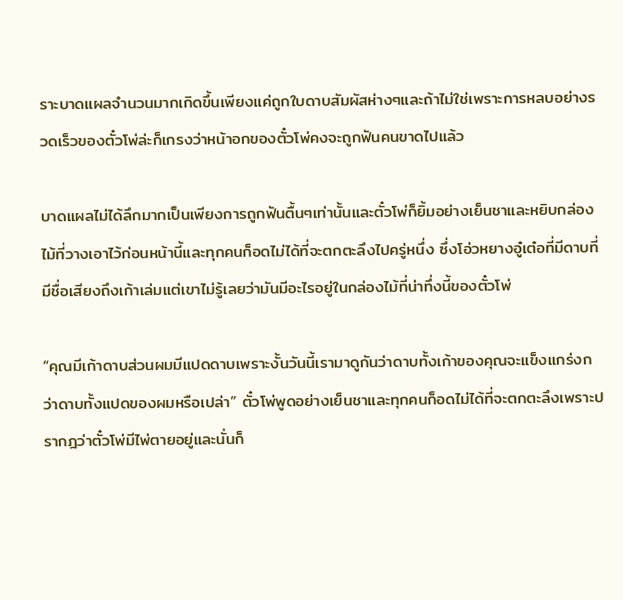ราะบาดแผลจำนวนมากเกิดขึ้นเพียงแค่ถูกใบดาบสัมผัสห่างๆและถ้าไม่ใช่เพราะการหลบอย่างรวดเร็วของตั๋วโพ่ล่ะก็เกรงว่าหน้าอกของตั๋วโพ่คงจะถูกฟันคนขาดไปแล้ว

บาดแผลไม่ได้ลึกมากเป็นเพียงการถูกฟันตื้นๆเท่านั้นและตั๋วโพ่ก็ยิ้มอย่างเย็นชาและหยิบกล่องไม้ที่วางเอาไว้ก่อนหน้านี้และทุกคนก็อดไม่ได้ที่จะตกตะลึงไปครู่หนึ่ง ซึ่งโอ่วหยางอู๋เต๋อที่มีดาบที่มีชื่อเสียงถึงเก้าเล่มแต่เขาไม่รู้เลยว่ามันมีอะไรอยู่ในกล่องไม้ที่น่าทึ่งนี้ของตั๋วโพ่

“คุณมีเก้าดาบส่วนผมมีแปดดาบเพราะงั้นวันนี้เรามาดูกันว่าดาบทั้งเก้าของคุณจะแข็งแกร่งกว่าดาบทั้งแปดของผมหรือเปล่า” ตั๋วโพ่พูดอย่างเย็นชาและทุกคนก็อดไม่ได้ที่จะตกตะลึงเพราะปรากฎว่าตั๋วโพ่มีไพ่ตายอยู่และนั่นก็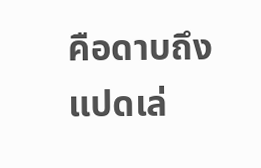คือดาบถึงแปดเล่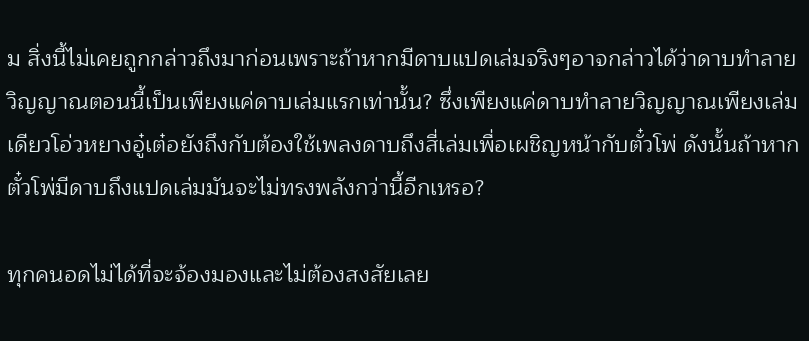ม สิ่งนี้ไม่เคยถูกกล่าวถึงมาก่อนเพราะถ้าหากมีดาบแปดเล่มจริงๆอาจกล่าวได้ว่าดาบทำลายวิญญาณตอนนี้เป็นเพียงแค่ดาบเล่มแรกเท่านั้น? ซึ่งเพียงแค่ดาบทำลายวิญญาณเพียงเล่มเดียวโอ่วหยางอู๋เต๋อยังถึงกับต้องใช้เพลงดาบถึงสี่เล่มเพื่อเผชิญหน้ากับตั๋วโพ่ ดังนั้นถ้าหากตั๋วโพ่มีดาบถึงแปดเล่มมันจะไม่ทรงพลังกว่านี้อีกเหรอ?

ทุกคนอดไม่ได้ที่จะจ้องมองและไม่ต้องสงสัยเลย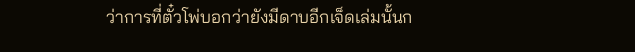ว่าการที่ตั๋วโพ่บอกว่ายังมีดาบอีกเจ็ดเล่มนั้นก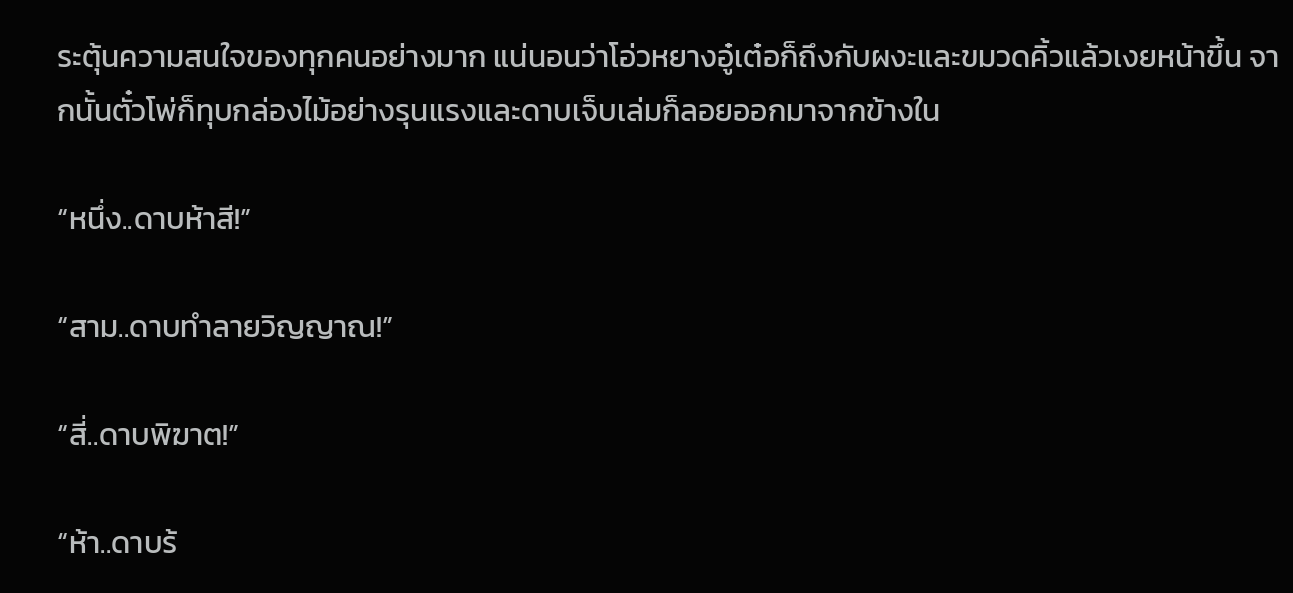ระตุ้นความสนใจของทุกคนอย่างมาก แน่นอนว่าโอ่วหยางอู๋เต๋อก็ถึงกับผงะและขมวดคิ้วแล้วเงยหน้าขึ้น จากนั้นตั๋วโพ่ก็ทุบกล่องไม้อย่างรุนแรงและดาบเจ็บเล่มก็ลอยออกมาจากข้างใน

“หนึ่ง..ดาบห้าสี!”

“สาม..ดาบทำลายวิญญาณ!”

“สี่..ดาบพิฆาต!”

“ห้า..ดาบร้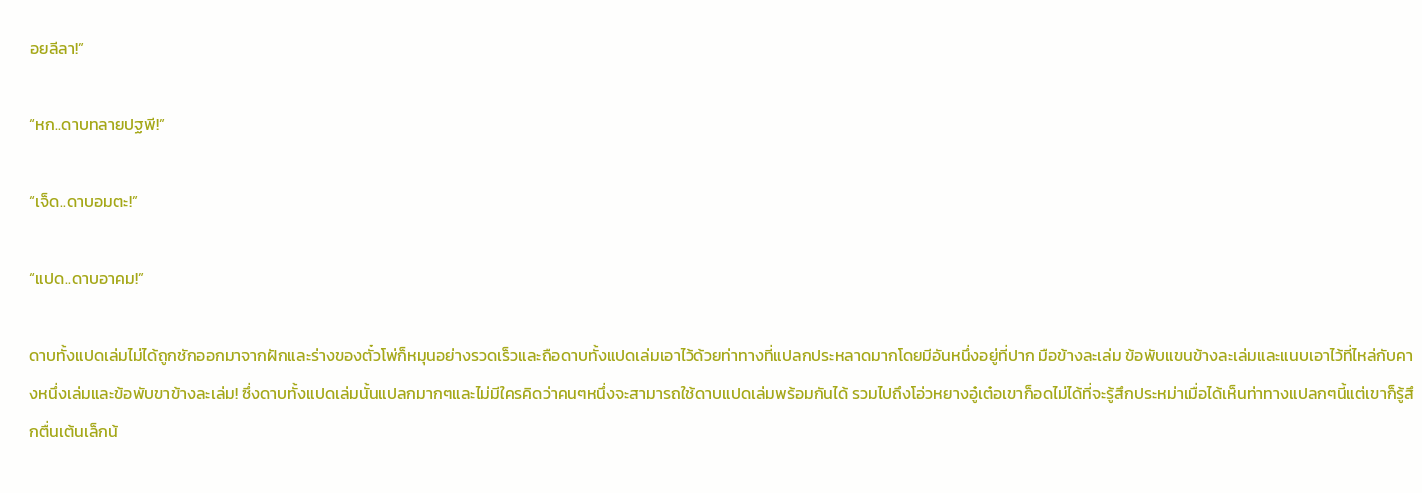อยลีลา!”

“หก..ดาบทลายปฐพี!”

“เจ็ด..ดาบอมตะ!”

“แปด..ดาบอาคม!”

ดาบทั้งแปดเล่มไม่ได้ถูกชักออกมาจากฝักและร่างของตั๋วโพ่ก็หมุนอย่างรวดเร็วและถือดาบทั้งแปดเล่มเอาไว้ด้วยท่าทางที่แปลกประหลาดมากโดยมีอันหนึ่งอยู่ที่ปาก มือข้างละเล่ม ข้อพับแขนข้างละเล่มและแนบเอาไว้ที่ไหล่กับคางหนึ่งเล่มและข้อพับขาข้างละเล่ม! ซึ่งดาบทั้งแปดเล่มนั้นแปลกมากๆและไม่มีใครคิดว่าคนๆหนึ่งจะสามารถใช้ดาบแปดเล่มพร้อมกันได้ รวมไปถึงโอ่วหยางอู๋เต๋อเขาก็อดไม่ได้ที่จะรู้สึกประหม่าเมื่อได้เห็นท่าทางแปลกๆนี้แต่เขาก็รู้สึกตื่นเต้นเล็กน้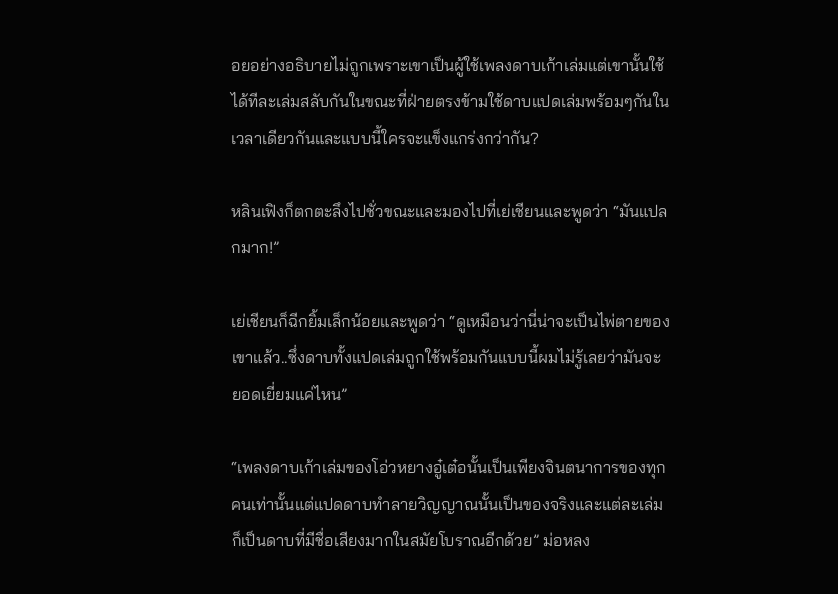อยอย่างอธิบายไม่ถูกเพราะเขาเป็นผู้ใช้เพลงดาบเก้าเล่มแต่เขานั้นใช้ได้ทีละเล่มสลับกันในขณะที่ฝ่ายตรงข้ามใช้ดาบแปดเล่มพร้อมๆกันในเวลาเดียวกันและแบบนี้ใครจะแข็งแกร่งกว่ากัน?

หลินเฟิงก็ตกตะลึงไปชั่วขณะและมองไปที่เย่เชียนและพูดว่า “มันแปลกมาก!”

เย่เชียนก็ฉีกยิ้มเล็กน้อยและพูดว่า “ดูเหมือนว่านี่น่าจะเป็นไพ่ตายของเขาแล้ว..ซึ่งดาบทั้งแปดเล่มถูกใช้พร้อมกันแบบนี้ผมไม่รู้เลยว่ามันจะยอดเยี่ยมแค่ไหน”

“เพลงดาบเก้าเล่มของโอ่วหยางอู๋เต๋อนั้นเป็นเพียงจินตนาการของทุกคนเท่านั้นแต่แปดดาบทำลายวิญญาณนั้นเป็นของจริงและแต่ละเล่มก็เป็นดาบที่มีชื่อเสียงมากในสมัยโบราณอีกด้วย” ม่อหลง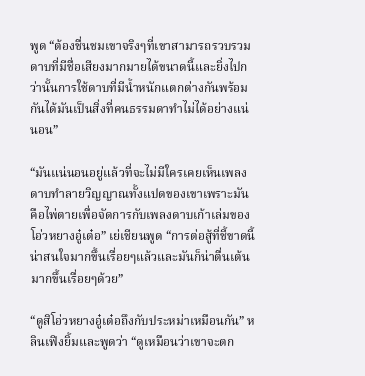พูด “ต้องชื่นชมเขาจริงๆที่เขาสามารถรวบรวมดาบที่มีชื่อเสียงมากมายได้ขนาดนี้และยิ่งไปกว่านั้นการใช้ดาบที่มีน้ำหนักแตกต่างกันพร้อมกันได้มันเป็นสิ่งที่คนธรรมดาทำไม่ได้อย่างแน่นอน”

“มันแน่นอนอยู่แล้วที่จะไม่มีใครเคยเห็นเพลงดาบทำลายวิญญาณทั้งแปดของเขาเพราะมันคือไพ่ตายเพื่อจัดการกับเพลงดาบเก้าเล่มของโอ่วหยางอู๋เต๋อ” เย่เชียนพูด “การต่อสู้ที่ชี้ขาดนี้น่าสนใจมากขึ้นเรื่อยๆแล้วและมันก็น่าตื่นเต้นมากขึ้นเรื่อยๆด้วย”

“ดูสิโอ่วหยางอู๋เต๋อถึงกับประหม่าเหมือนกัน” หลินเฟิงยิ้มและพูดว่า “ดูเหมือนว่าเขาจะตก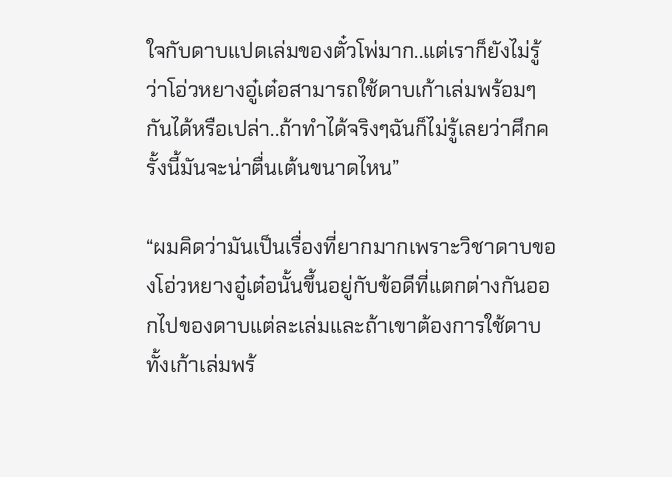ใจกับดาบแปดเล่มของตั๋วโพ่มาก..แต่เราก็ยังไม่รู้ว่าโอ่วหยางอู๋เต๋อสามารถใช้ดาบเก้าเล่มพร้อมๆกันได้หรือเปล่า..ถ้าทำได้จริงๆฉันก็ไม่รู้เลยว่าศึกครั้งนี้มันจะน่าตื่นเต้นขนาดไหน”

“ผมคิดว่ามันเป็นเรื่องที่ยากมากเพราะวิชาดาบของโอ่วหยางอู๋เต๋อนั้นขึ้นอยู่กับข้อดีที่แตกต่างกันออกไปของดาบแต่ละเล่มและถ้าเขาต้องการใช้ดาบทั้งเก้าเล่มพร้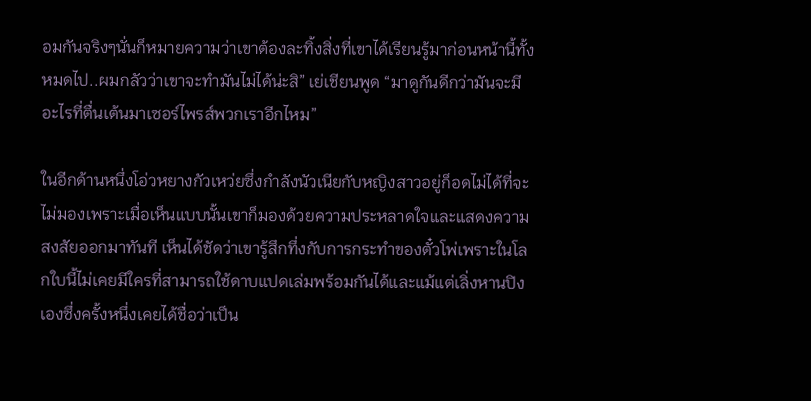อมกันจริงๆนั่นก็หมายความว่าเขาต้องละทิ้งสิ่งที่เขาได้เรียนรู้มาก่อนหน้านี้ทั้งหมดไป..ผมกลัวว่าเขาจะทำมันไม่ได้น่ะสิ” เย่เชียนพูด “มาดูกันดีกว่ามันจะมีอะไรที่ตื่นเต้นมาเซอร์ไพรส์พวกเราอีกไหม”

ในอีกด้านหนึ่งโอ่วหยางกัวเหว่ยซึ่งกำลังนัวเนียกับหญิงสาวอยู่ก็อดไม่ได้ที่จะไม่มองเพราะเมื่อเห็นแบบนั้นเขาก็มองด้วยความประหลาดใจและแสดงความสงสัยออกมาทันที เห็นได้ชัดว่าเขารู้สึกทึ่งกับการกระทำของตั๋วโพ่เพราะในโลกใบนี้ไม่เคยมีใครที่สามารถใช้ดาบแปดเล่มพร้อมกันได้และแม้แต่เลิ่งหานปิงเองซึ่งครั้งหนึ่งเคยได้ชื่อว่าเป็น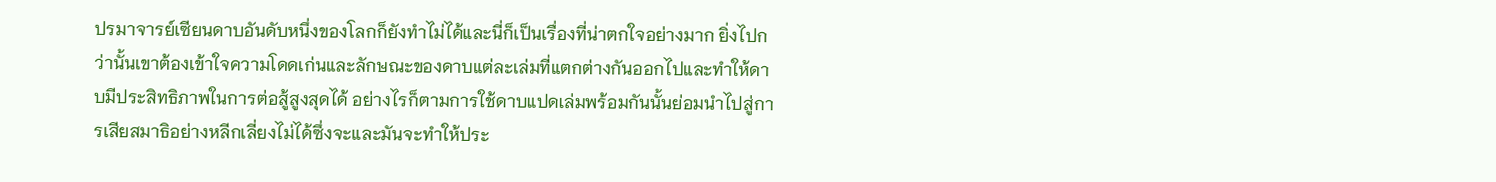ปรมาจารย์เซียนดาบอันดับหนึ่งของโลกก็ยังทำไม่ได้และนี่ก็เป็นเรื่องที่น่าตกใจอย่างมาก ยิ่งไปกว่านั้นเขาต้องเข้าใจความโดดเก่นและลักษณะของดาบแต่ละเล่มที่แตกต่างกันออกไปและทำให้ดาบมีประสิทธิภาพในการต่อสู้สูงสุดได้ อย่างไรก็ตามการใช้ดาบแปดเล่มพร้อมกันนั้นย่อมนำไปสู่การเสียสมาธิอย่างหลีกเลี่ยงไม่ได้ซึ่งจะและมันจะทำให้ประ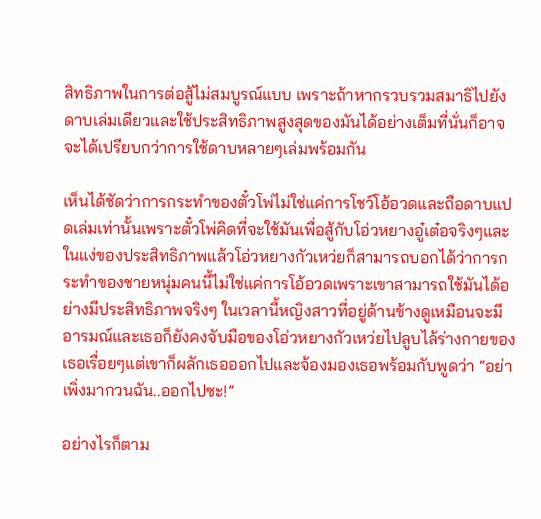สิทธิภาพในการต่อสู้ไม่สมบูรณ์แบบ เพราะถ้าหากรวบรวมสมาธิไปยังดาบเล่มเดียวและใช้ประสิทธิภาพสูงสุดของมันได้อย่างเต็มที่นั่นก็อาจจะได้เปรียบกว่าการใช้ดาบหลายๆเล่มพร้อมกัน

เห็นได้ชัดว่าการกระทำของตั๋วโพ่ไม่ใช่แค่การโชว์โอ้อวดและถือดาบแปดเล่มเท่านั้นเพราะตั๋วโพ่คิดที่จะใช้มันเพื่อสู้กับโอ่วหยางอู๋เต๋อจริงๆและในแง่ของประสิทธิภาพแล้วโอ่วหยางกัวเหว่ยก็สามารถบอกได้ว่าการกระทำของชายหนุ่มคนนี้ไม่ใช่แค่การโอ้อวดเพราะเขาสามารถใช้มันได้อย่างมีประสิทธิภาพจริงๆ ในเวลานี้หญิงสาวที่อยู่ด้านข้างดูเหมือนจะมีอารมณ์และเธอก็ยังคงจับมือของโอ่วหยางกัวเหว่ยไปลูบไล้ร่างกายของเธอเรื่อยๆแต่เขาก็ผลักเธอออกไปและจ้องมองเธอพร้อมกับพูดว่า “อย่าเพิ่งมากวนฉัน..ออกไปซะ!”

อย่างไรก็ตาม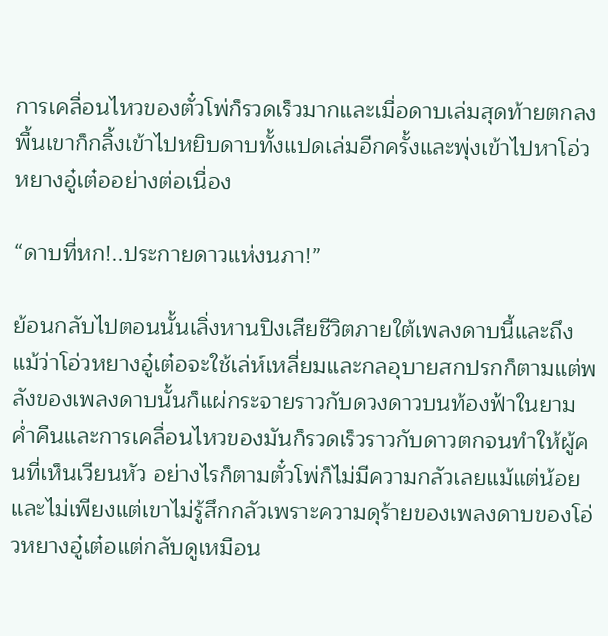การเคลื่อนไหวของตั๋วโพ่ก็รวดเร็วมากและเมื่อดาบเล่มสุดท้ายตกลงพื้นเขาก็กลิ้งเข้าไปหยิบดาบทั้งแปดเล่มอีกครั้งและพุ่งเข้าไปหาโอ่วหยางอู๋เต๋ออย่างต่อเนื่อง

“ดาบที่หก!..ประกายดาวแห่งนภา!”

ย้อนกลับไปตอนนั้นเลิ่งหานปิงเสียชีวิตภายใต้เพลงดาบนี้และถึงแม้ว่าโอ่วหยางอู๋เต๋อจะใช้เล่ห์เหลี่ยมและกลอุบายสกปรกก็ตามแต่พลังของเพลงดาบนั้นก็แผ่กระจายราวกับดวงดาวบนท้องฟ้าในยามค่ำคืนและการเคลื่อนไหวของมันก็รวดเร็วราวกับดาวตกจนทำให้ผู้คนที่เห็นเวียนหัว อย่างไรก็ตามตั๋วโพ่ก็ไม่มีความกลัวเลยแม้แต่น้อยและไม่เพียงแต่เขาไม่รู้สึกกลัวเพราะความดุร้ายของเพลงดาบของโอ่วหยางอู๋เต๋อแต่กลับดูเหมือน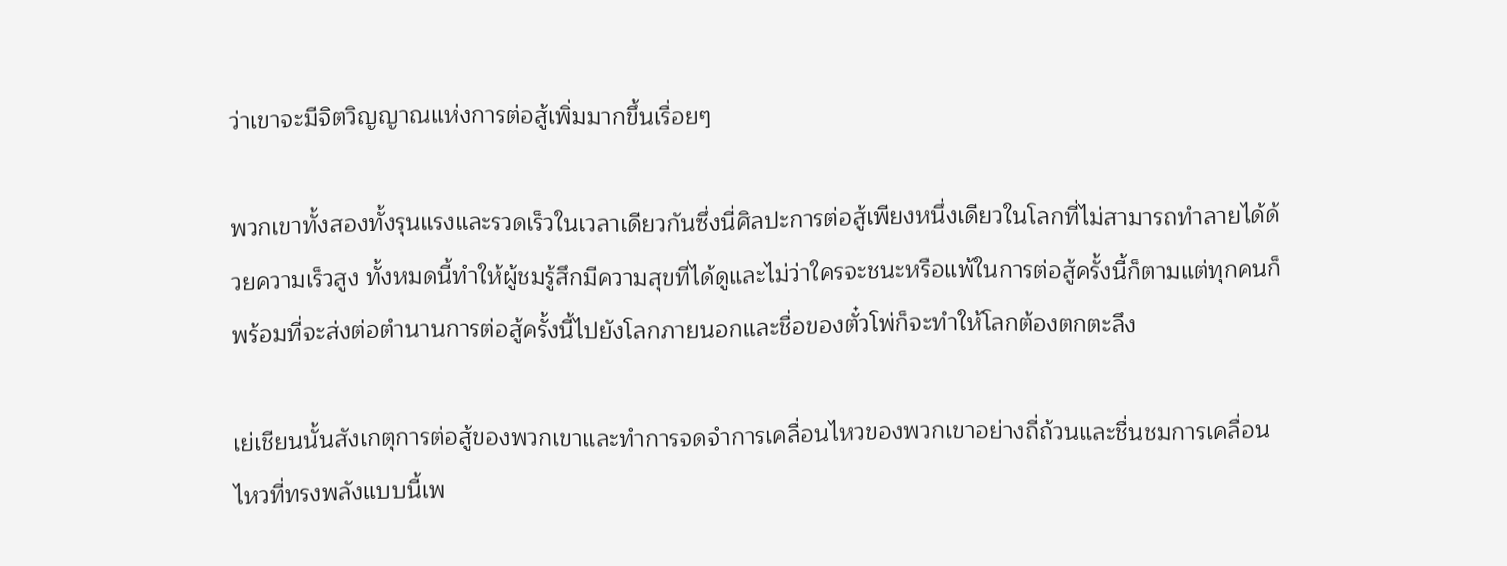ว่าเขาจะมีจิตวิญญาณแห่งการต่อสู้เพิ่มมากขึ้นเรื่อยๆ

พวกเขาทั้งสองทั้งรุนแรงและรวดเร็วในเวลาเดียวกันซึ่งนี่ศิลปะการต่อสู้เพียงหนึ่งเดียวในโลกที่ไม่สามารถทำลายได้ด้วยความเร็วสูง ทั้งหมดนี้ทำให้ผู้ชมรู้สึกมีความสุขที่ได้ดูและไม่ว่าใครจะชนะหรือแพ้ในการต่อสู้ครั้งนี้ก็ตามแต่ทุกคนก็พร้อมที่จะส่งต่อตำนานการต่อสู้ครั้งนี้ไปยังโลกภายนอกและชื่อของตั๋วโพ่ก็จะทำให้โลกต้องตกตะลึง

เย่เชียนนั้นสังเกตุการต่อสู้ของพวกเขาและทำการจดจำการเคลื่อนไหวของพวกเขาอย่างถี่ถ้วนและชื่นชมการเคลื่อนไหวที่ทรงพลังแบบนี้เพ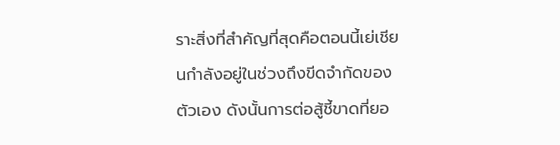ราะสิ่งที่สำคัญที่สุดคือตอนนี้เย่เชียนกำลังอยู่ในช่วงถึงขีดจำกัดของตัวเอง ดังนั้นการต่อสู้ชี้ขาดที่ยอ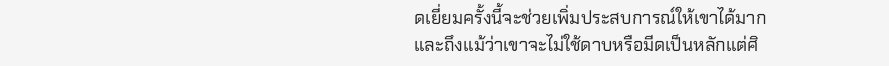ดเยี่ยมครั้งนี้จะช่วยเพิ่มประสบการณ์ให้เขาได้มากและถึงแม้ว่าเขาจะไม่ใช้ดาบหรือมีดเป็นหลักแต่ศิ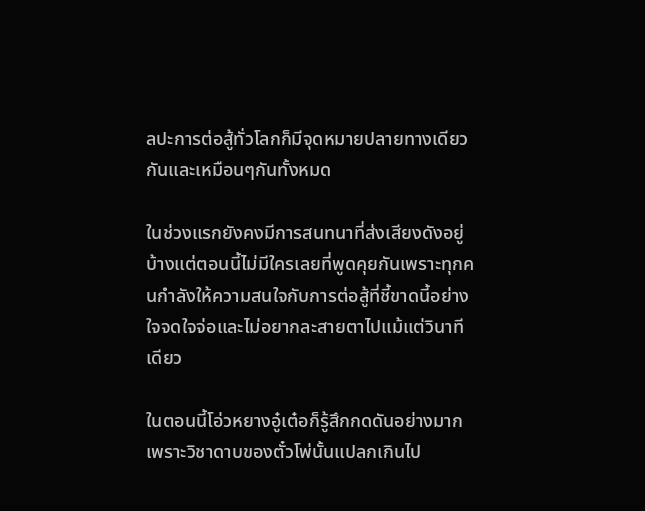ลปะการต่อสู้ทั่วโลกก็มีจุดหมายปลายทางเดียวกันและเหมือนๆกันทั้งหมด

ในช่วงแรกยังคงมีการสนทนาที่ส่งเสียงดังอยู่บ้างแต่ตอนนี้ไม่มีใครเลยที่พูดคุยกันเพราะทุกคนกำลังให้ความสนใจกับการต่อสู้ที่ชี้ขาดนี้อย่างใจจดใจจ่อและไม่อยากละสายตาไปแม้แต่วินาทีเดียว

ในตอนนี้โอ่วหยางอู๋เต๋อก็รู้สึกกดดันอย่างมากเพราะวิชาดาบของตั๋วโพ่นั้นแปลกเกินไป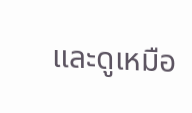และดูเหมือ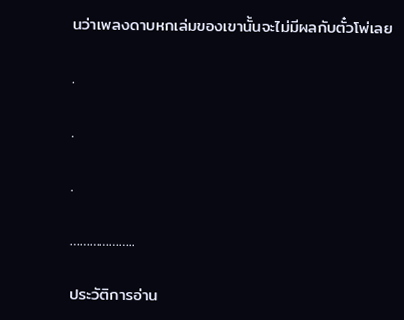นว่าเพลงดาบหกเล่มของเขานั้นจะไม่มีผลกับตั๋วโพ่เลย

.

.

.

………………..

ประวัติการอ่าน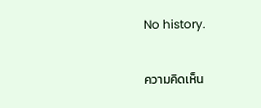No history.

ความคิดเห็น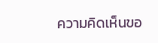ความคิดเห็นขอ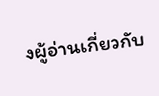งผู้อ่านเกี่ยวกับ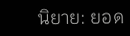นิยาย: ยอด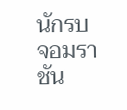นักรบจอมราชัน